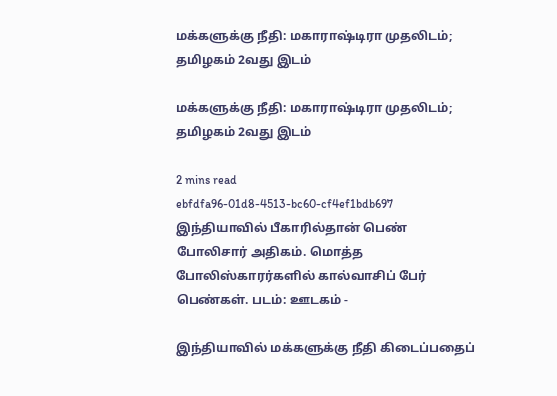மக்களுக்கு நீதி: மகாராஷ்டிரா முதலிடம்; தமிழகம் 2வது இடம்

மக்களுக்கு நீதி: மகாராஷ்டிரா முதலிடம்; தமிழகம் 2வது இடம்

2 mins read
ebfdfa96-01d8-4513-bc60-cf4ef1bdb697
இந்தியாவில் பீகாரில்தான் பெண் போலிசார் அதிகம். மொத்த போலிஸ்காரர்களில் கால்வாசிப் பேர் பெண்கள். படம்: ஊடகம் -

இந்தியாவில் மக்களுக்கு நீதி கிடைப்பதைப்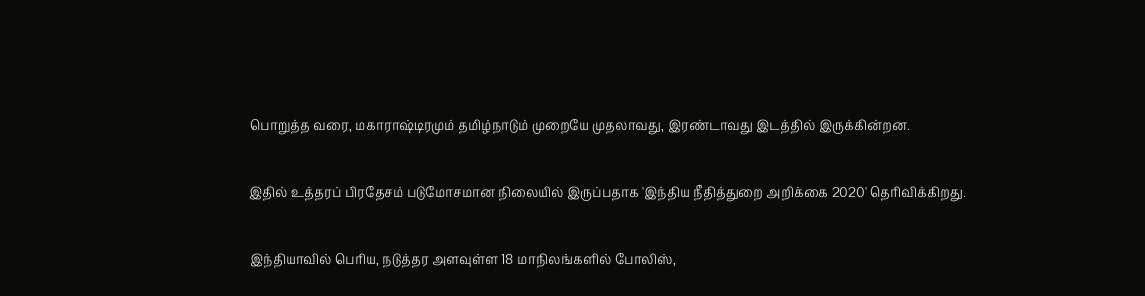பொறுத்த வரை, மகாராஷ்டிரமும் தமிழ்நாடும் முறையே முதலாவது, இரண்டாவது இடத்தில் இருக்கின்றன.

இதில் உத்தரப் பிரதேசம் படுமோசமான நிலையில் இருப்பதாக 'இந்திய நீதித்துறை அறிக்கை 2020' தெரிவிக்கிறது.

இந்தியாவில் பெரிய, நடுத்தர அளவுள்ள 18 மாநிலங்களில் போலிஸ்,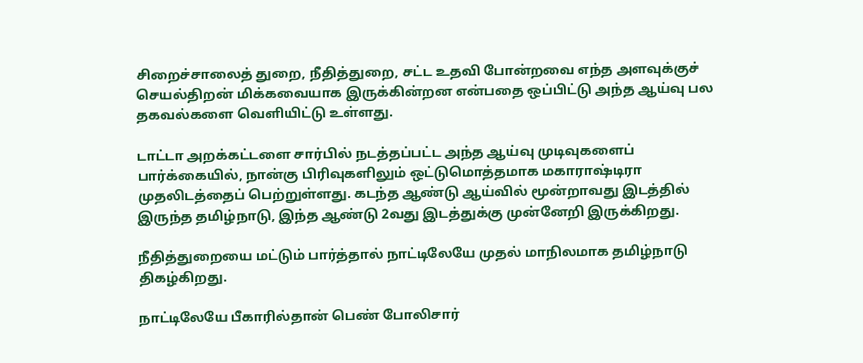சிறைச்சாலைத் துறை, நீதித்துறை, சட்ட உதவி போன்றவை எந்த அளவுக்குச் செயல்திறன் மிக்கவையாக இருக்கின்றன என்பதை ஒப்பிட்டு அந்த ஆய்வு பல தகவல்களை வெளியிட்டு உள்ளது.

டாட்டா அறக்கட்டளை சார்பில் நடத்தப்பட்ட அந்த ஆய்வு முடிவுகளைப் பார்க்கையில், நான்கு பிரிவுகளிலும் ஒட்டுமொத்தமாக மகாராஷ்டிரா முதலிடத்தைப் பெற்றுள்ளது. கடந்த ஆண்டு ஆய்வில் மூன்றாவது இடத்தில் இருந்த தமிழ்நாடு, இந்த ஆண்டு 2வது இடத்துக்கு முன்னேறி இருக்கிறது.

நீதித்துறையை மட்டும் பார்த்தால் நாட்டிலேயே முதல் மாநிலமாக தமிழ்நாடு திகழ்கிறது.

நாட்டிலேயே பீகாரில்தான் பெண் போலிசார்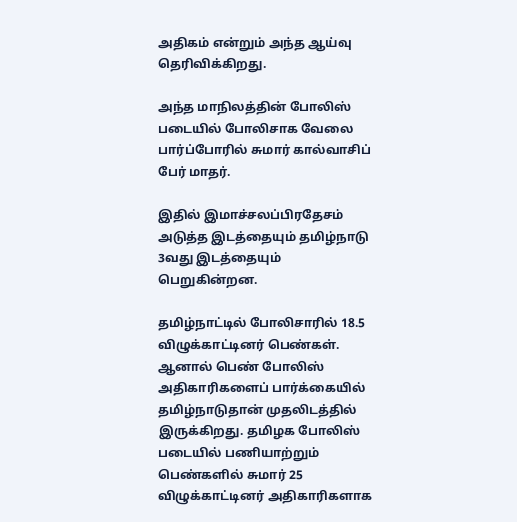அதிகம் என்றும் அந்த ஆய்வு தெரிவிக்கிறது.

அந்த மாநிலத்தின் போலிஸ் படையில் போலிசாக வேலை பார்ப்போரில் சுமார் கால்வாசிப் பேர் மாதர்.

இதில் இமாச்சலப்பிரதேசம் அடுத்த இடத்தையும் தமிழ்நாடு 3வது இடத்தையும் பெறுகின்றன.

தமிழ்நாட்டில் போலிசாரில் 18.5 விழுக்காட்டினர் பெண்கள். ஆனால் பெண் போலிஸ் அதிகாரிகளைப் பார்க்கையில் தமிழ்நாடுதான் முதலிடத்தில் இருக்கிறது. தமிழக போலிஸ் படையில் பணியாற்றும் பெண்களில் சுமார் 25 விழுக்காட்டினர் அதிகாரிகளாக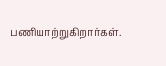பணியாற்றுகிறார்கள்.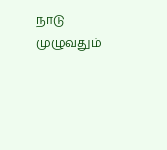நாடு முழுவதும்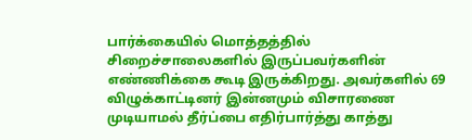பார்க்கையில் மொத்தத்தில் சிறைச்சாலைகளில் இருப்பவர்களின் எண்ணிக்கை கூடி இருக்கிறது. அவர்களில் 69 விழுக்காட்டினர் இன்னமும் விசாரணை முடியாமல் தீர்ப்பை எதிர்பார்த்து காத்து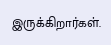இருக்கிறார்கள்.